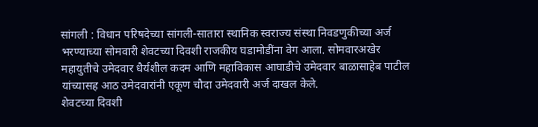सांगली : विधान परिषदेच्या सांगली-सातारा स्थानिक स्वराज्य संस्था निवडणुकीच्या अर्ज भरण्याच्या सोमवारी शेवटच्या दिवशी राजकीय घडामोडींना वेग आला. सोमवारअखेर महायुतीचे उमेदवार धैर्यशील कदम आणि महाविकास आघाडीचे उमेदवार बाळासाहेब पाटील यांच्यासह आठ उमेदवारांनी एकूण चौदा उमेदवारी अर्ज दाखल केले.
शेवटच्या दिवशी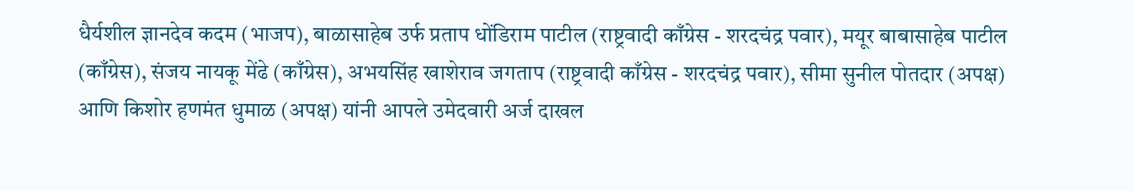धैर्यशील ज्ञानदेव कदम (भाजप), बाळासाहेब उर्फ प्रताप धोंडिराम पाटील (राष्ट्रवादी काँग्रेस - शरदचंद्र पवार), मयूर बाबासाहेब पाटील (काँग्रेस), संजय नायकू मेंढे (काँग्रेस), अभयसिंह खाशेराव जगताप (राष्ट्रवादी काँग्रेस - शरदचंद्र पवार), सीमा सुनील पोतदार (अपक्ष) आणि किशोर हणमंत धुमाळ (अपक्ष) यांनी आपले उमेदवारी अर्ज दाखल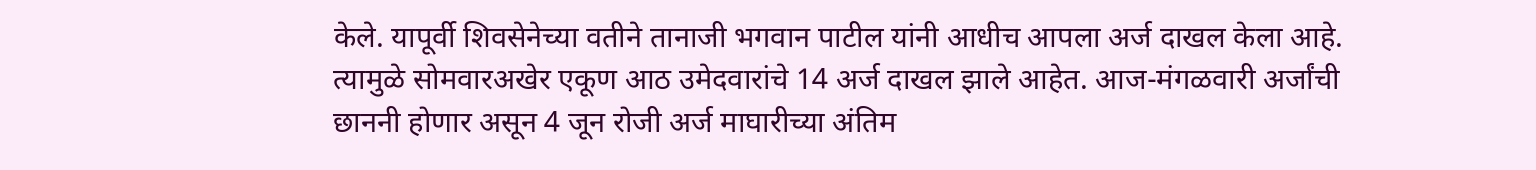केले. यापूर्वी शिवसेनेच्या वतीने तानाजी भगवान पाटील यांनी आधीच आपला अर्ज दाखल केला आहे. त्यामुळे सोमवारअखेर एकूण आठ उमेदवारांचे 14 अर्ज दाखल झाले आहेत. आज-मंगळवारी अर्जांची छाननी होणार असून 4 जून रोजी अर्ज माघारीच्या अंतिम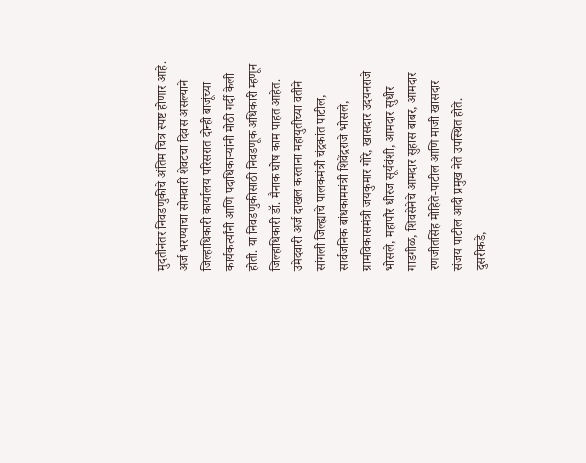मुदतीनंतर निवडणुकीचे अंतिम चित्र स्पष्ट होणार आहे.
अर्ज भरण्याचा सोमवारी शेवटचा दिवस असल्याने जिल्हाधिकारी कार्यालय परिसरात दोन्ही बाजूंच्या कार्यकर्त्यांनी आणि पदाधिकाऱ्यांनी मोठी गर्दी केली होती. या निवडणुकीसाठी निवडणूक अधिकारी म्हणून जिल्हाधिकारी डॉ. मैनाक घोष काम पाहत आहेत.
उमेदवारी अर्ज दाखल करताना महायुतीच्या वतीने सांगली जिल्ह्याचे पालकमंत्री चंद्रकांत पाटील, सार्वजनिक बांधकाममंत्री शिवेंद्रराजे भोसले, ग्रामविकासमंत्री जयकुमार गोरे, खासदार उदयनराजे भोसले, महापौर धीरज सूर्यवंशी, आमदार सुधीर गाडगीळ, शिवसेनेचे आमदार सुहास बाबर, आमदार रणजीतसिंह मोहिते-पाटील आणि माजी खासदार संजय पाटील आदी प्रमुख नेते उपस्थित होते. दुसरीकडे,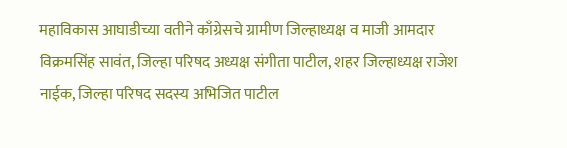महाविकास आघाडीच्या वतीने काँग्रेसचे ग्रामीण जिल्हाध्यक्ष व माजी आमदार विक्रमसिंह सावंत, जिल्हा परिषद अध्यक्ष संगीता पाटील, शहर जिल्हाध्यक्ष राजेश नाईक, जिल्हा परिषद सदस्य अभिजित पाटील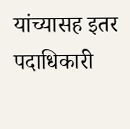यांच्यासह इतर पदाधिकारी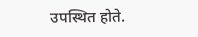उपस्थित होते.